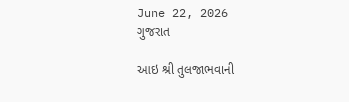June 22, 2026
ગુજરાત

આઇ શ્રી તુલજાભવાની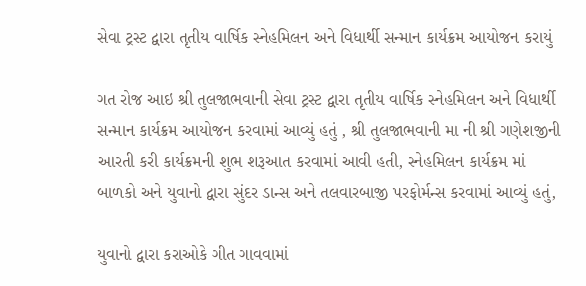સેવા ટ્રસ્ટ દ્વારા તૃતીય વાર્ષિક સ્નેહમિલન અને વિધાર્થી સન્માન કાર્યક્રમ આયોજન કરાયું

ગત રોજ આઇ શ્રી તુલજાભવાની સેવા ટ્રસ્ટ દ્વારા તૃતીય વાર્ષિક સ્નેહમિલન અને વિધાર્થી સન્માન કાર્યક્રમ આયોજન કરવામાં આવ્યું હતું , શ્રી તુલજાભવાની મા ની શ્રી ગણેશજીની આરતી કરી કાર્યક્રમની શુભ શરૂઆત કરવામાં આવી હતી, સ્નેહમિલન કાર્યક્રમ માં બાળકો અને યુવાનો દ્વારા સુંદર ડાન્સ અને તલવારબાજી પરફોર્મન્સ કરવામાં આવ્યું હતું,

યુવાનો દ્વારા કરાઓકે ગીત ગાવવામાં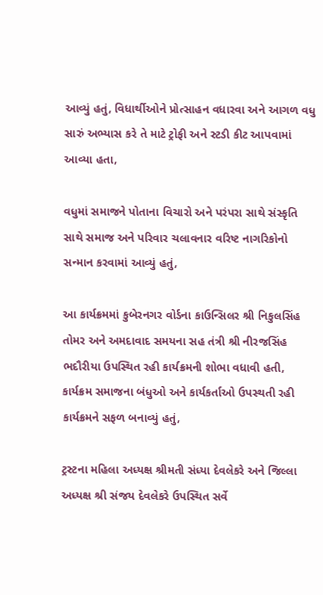આવ્યું હતું, વિધાર્થીઓને પ્રોત્સાહન વધારવા અને આગળ વધુ સારું અભ્યાસ કરે તે માટે ટ્રોફી અને સ્ટડી કીટ આપવામાં આવ્યા હતા,

વધુમાં સમાજને પોતાના વિચારો અને પરંપરા સાથે સંસ્કૃતિ સાથે સમાજ અને પરિવાર ચલાવનાર વરિષ્ટ નાગરિકોનો સન્માન કરવામાં આવ્યું હતું,

આ કાર્યક્રમમાં કુબેરનગર વોર્ડના કાઉન્સિલર શ્રી નિકુલસિંહ તોમર અને અમદાવાદ સમયના સહ તંત્રી શ્રી નીરજસિંહ ભદૌરીયા ઉપસ્થિત રહી કાર્યક્રમની શોભા વધાવી હતી, કાર્યક્રમ સમાજના બંધુઓ અને કાર્યકર્તાઓ ઉપસ્થતી રહી કાર્યક્રમને સફળ બનાવ્યું હતું,

ટ્રસ્ટના મહિલા અધ્યક્ષ શ્રીમતી સંધ્યા દેવલેકરે અને જિલ્લા અધ્યક્ષ શ્રી સંજય દેવલેકરે ઉપસ્થિત સર્વે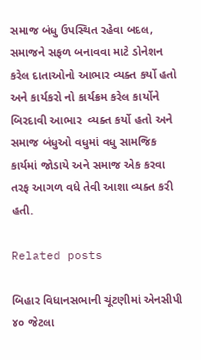સમાજ બંધુ ઉપસ્થિત રહેવા બદલ, સમાજને સફળ બનાવવા માટે ડોનેશન કરેલ દાતાઓનો આભાર વ્યક્ત કર્યો હતો અને કાર્યકરો નો કાર્યક્રમ કરેલ કાર્યોને બિરદાવી આભાર  વ્યક્ત કર્યો હતો અને સમાજ બંધુઓ વધુમાં વધુ સામજિક કાર્યમાં જોડાયે અને સમાજ એક કરવા તરફ આગળ વધે તેવી આશા વ્યક્ત કરી હતી.

Related posts

બિહાર વિધાનસભાની ચૂંટણીમાં એનસીપી ૪૦ જેટલા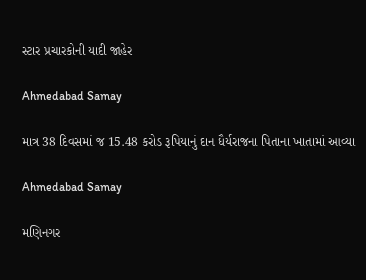સ્ટાર પ્રચારકોની યાદી જાહેર

Ahmedabad Samay

માત્ર 38 દિવસમાં જ 15.48 કરોડ રૂપિયાનું દાન ધૈર્યરાજના પિતાના ખાતામાં આવ્યા

Ahmedabad Samay

મણિનગર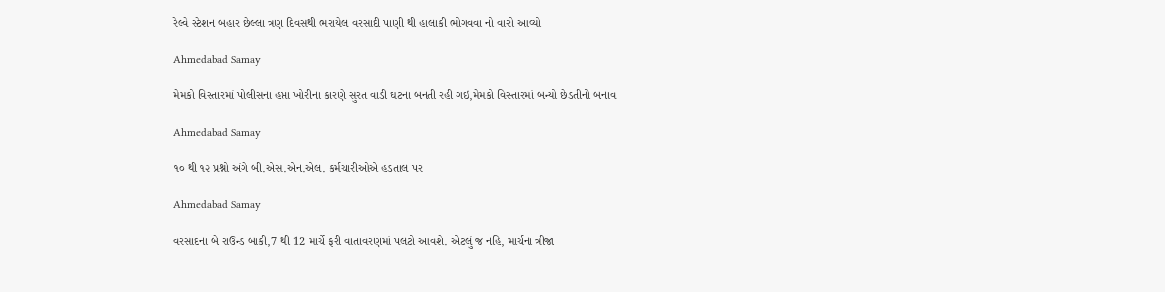રેલ્વે સ્ટેશન બહાર છેલ્લા ત્રણ દિવસથી ભરાયેલ વરસાદી પાણી થી હાલાકી ભોગવવા નો વારો આવ્યો

Ahmedabad Samay

મેમકો વિસ્તારમાં પોલીસના હપ્તા ખોરીના કારણે સુરત વાડી ઘટના બનતી રહી ગઇ,મેમકો વિસ્તારમાં બન્યો છેડતીનો બનાવ

Ahmedabad Samay

૧૦ થી ૧૨ પ્રશ્નો અંગે બી.એસ.એન.એલ. કર્મચારીઓએ હડતાલ પર

Ahmedabad Samay

વરસાદના બે રાઉન્ડ બાકી,7 થી 12 માર્ચે ફરી વાતાવરણમાં પલટો આવશે. એટલું જ નહિ, માર્ચના ત્રીજા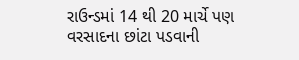રાઉન્ડમાં 14 થી 20 માર્ચે પણ વરસાદના છાંટા પડવાની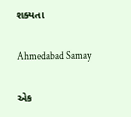શક્યતા

Ahmedabad Samay

એક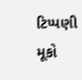ટિપ્પણી મૂકો